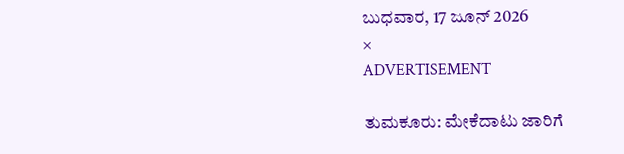ಬುಧವಾರ, 17 ಜೂನ್ 2026
×
ADVERTISEMENT

ತುಮಕೂರು: ಮೇಕೆದಾಟು ಜಾರಿಗೆ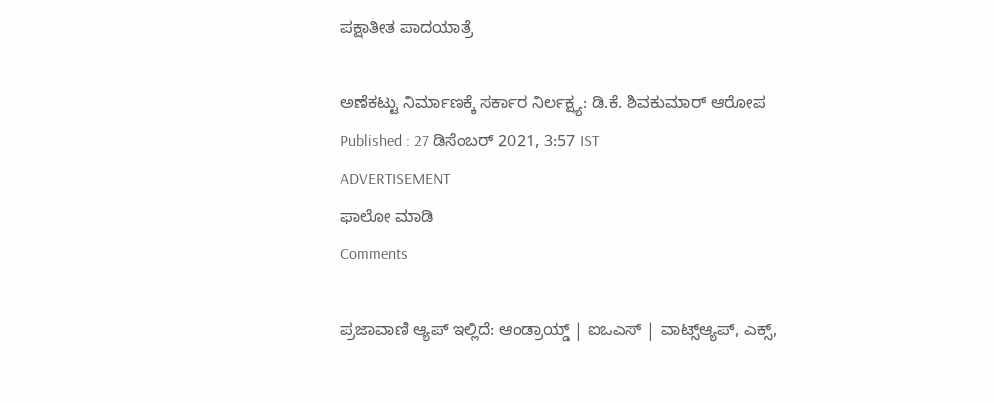ಪಕ್ಷಾತೀತ ಪಾದಯಾತ್ರೆ

ಅಣೆಕಟ್ಟು ನಿರ್ಮಾಣಕ್ಕೆ ಸರ್ಕಾರ ನಿರ್ಲಕ್ಷ್ಯ: ಡಿ.ಕೆ. ಶಿವಕುಮಾರ್‌ ಆರೋಪ
Published : 27 ಡಿಸೆಂಬರ್ 2021, 3:57 IST
ADVERTISEMENT
ಫಾಲೋ ಮಾಡಿ
Comments

ಪ್ರಜಾವಾಣಿ ಆ್ಯಪ್ ಇಲ್ಲಿದೆ: ಆಂಡ್ರಾಯ್ಡ್ | ಐಒಎಸ್ | ವಾಟ್ಸ್ಆ್ಯಪ್, ಎಕ್ಸ್,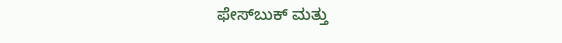ಫೇಸ್‌ಬುಕ್ ಮತ್ತು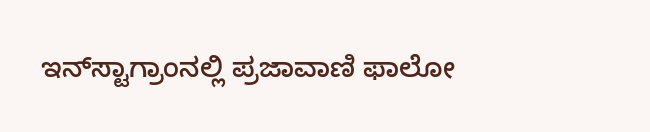ಇನ್‌ಸ್ಟಾಗ್ರಾಂನಲ್ಲಿ ಪ್ರಜಾವಾಣಿ ಫಾಲೋ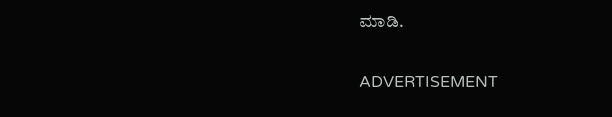ಮಾಡಿ.

ADVERTISEMENT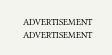ADVERTISEMENT
ADVERTISEMENT